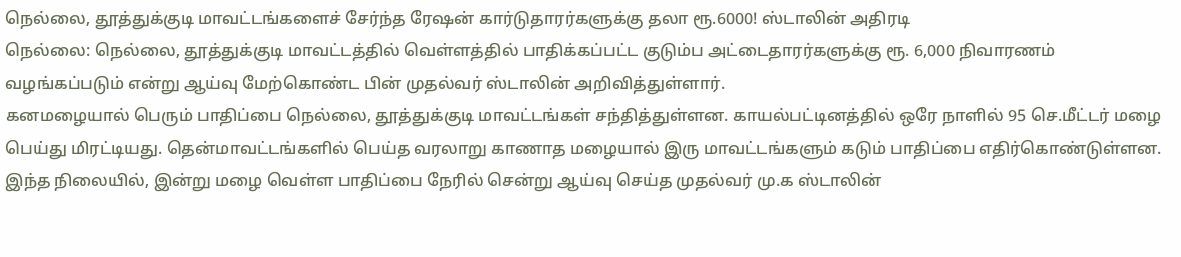நெல்லை, தூத்துக்குடி மாவட்டங்களைச் சேர்ந்த ரேஷன் கார்டுதாரர்களுக்கு தலா ரூ.6000! ஸ்டாலின் அதிரடி
நெல்லை: நெல்லை, தூத்துக்குடி மாவட்டத்தில் வெள்ளத்தில் பாதிக்கப்பட்ட குடும்ப அட்டைதாரர்களுக்கு ரூ. 6,000 நிவாரணம் வழங்கப்படும் என்று ஆய்வு மேற்கொண்ட பின் முதல்வர் ஸ்டாலின் அறிவித்துள்ளார்.
கனமழையால் பெரும் பாதிப்பை நெல்லை, தூத்துக்குடி மாவட்டங்கள் சந்தித்துள்ளன. காயல்பட்டினத்தில் ஒரே நாளில் 95 செ.மீட்டர் மழை பெய்து மிரட்டியது. தென்மாவட்டங்களில் பெய்த வரலாறு காணாத மழையால் இரு மாவட்டங்களும் கடும் பாதிப்பை எதிர்கொண்டுள்ளன. இந்த நிலையில், இன்று மழை வெள்ள பாதிப்பை நேரில் சென்று ஆய்வு செய்த முதல்வர் மு.க ஸ்டாலின்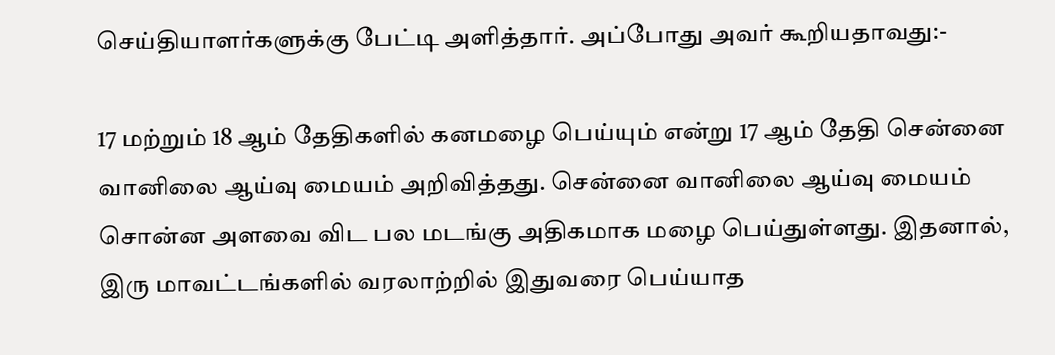செய்தியாளர்களுக்கு பேட்டி அளித்தார். அப்போது அவர் கூறியதாவது:-

17 மற்றும் 18 ஆம் தேதிகளில் கனமழை பெய்யும் என்று 17 ஆம் தேதி சென்னை வானிலை ஆய்வு மையம் அறிவித்தது. சென்னை வானிலை ஆய்வு மையம் சொன்ன அளவை விட பல மடங்கு அதிகமாக மழை பெய்துள்ளது. இதனால், இரு மாவட்டங்களில் வரலாற்றில் இதுவரை பெய்யாத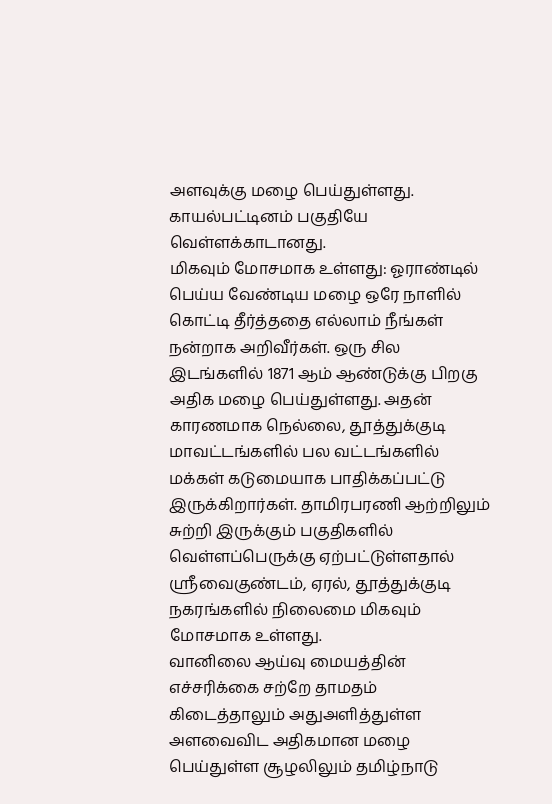அளவுக்கு மழை பெய்துள்ளது. காயல்பட்டினம் பகுதியே வெள்ளக்காடானது.
மிகவும் மோசமாக உள்ளது: ஓராண்டில் பெய்ய வேண்டிய மழை ஒரே நாளில் கொட்டி தீர்த்ததை எல்லாம் நீங்கள் நன்றாக அறிவீர்கள். ஒரு சில இடங்களில் 1871 ஆம் ஆண்டுக்கு பிறகு அதிக மழை பெய்துள்ளது. அதன் காரணமாக நெல்லை, தூத்துக்குடி மாவட்டங்களில் பல வட்டங்களில் மக்கள் கடுமையாக பாதிக்கப்பட்டு இருக்கிறார்கள். தாமிரபரணி ஆற்றிலும் சுற்றி இருக்கும் பகுதிகளில் வெள்ளப்பெருக்கு ஏற்பட்டுள்ளதால் ஸ்ரீவைகுண்டம், ஏரல், தூத்துக்குடி நகரங்களில் நிலைமை மிகவும் மோசமாக உள்ளது.
வானிலை ஆய்வு மையத்தின் எச்சரிக்கை சற்றே தாமதம் கிடைத்தாலும் அதுஅளித்துள்ள அளவைவிட அதிகமான மழை பெய்துள்ள சூழலிலும் தமிழ்நாடு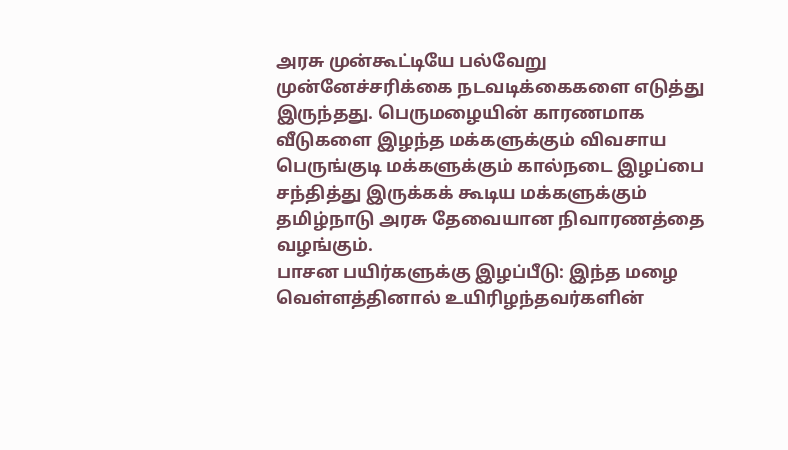அரசு முன்கூட்டியே பல்வேறு முன்னேச்சரிக்கை நடவடிக்கைகளை எடுத்து இருந்தது. பெருமழையின் காரணமாக வீடுகளை இழந்த மக்களுக்கும் விவசாய பெருங்குடி மக்களுக்கும் கால்நடை இழப்பை சந்தித்து இருக்கக் கூடிய மக்களுக்கும் தமிழ்நாடு அரசு தேவையான நிவாரணத்தை வழங்கும்.
பாசன பயிர்களுக்கு இழப்பீடு: இந்த மழை வெள்ளத்தினால் உயிரிழந்தவர்களின்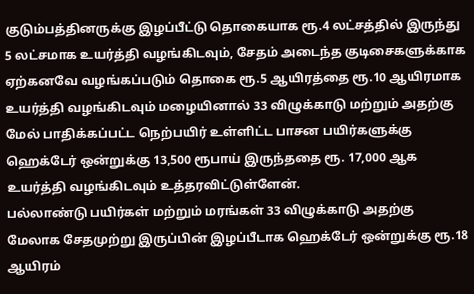குடும்பத்தினருக்கு இழப்பீட்டு தொகையாக ரூ.4 லட்சத்தில் இருந்து 5 லட்சமாக உயர்த்தி வழங்கிடவும், சேதம் அடைந்த குடிசைகளுக்காக ஏற்கனவே வழங்கப்படும் தொகை ரூ.5 ஆயிரத்தை ரூ.10 ஆயிரமாக உயர்த்தி வழங்கிடவும் மழையினால் 33 விழுக்காடு மற்றும் அதற்கு மேல் பாதிக்கப்பட்ட நெற்பயிர் உள்ளிட்ட பாசன பயிர்களுக்கு ஹெக்டேர் ஒன்றுக்கு 13,500 ரூபாய் இருந்ததை ரூ. 17,000 ஆக உயர்த்தி வழங்கிடவும் உத்தரவிட்டுள்ளேன்.
பல்லாண்டு பயிர்கள் மற்றும் மரங்கள் 33 விழுக்காடு அதற்கு மேலாக சேதமுற்று இருப்பின் இழப்பீடாக ஹெக்டேர் ஒன்றுக்கு ரூ.18 ஆயிரம்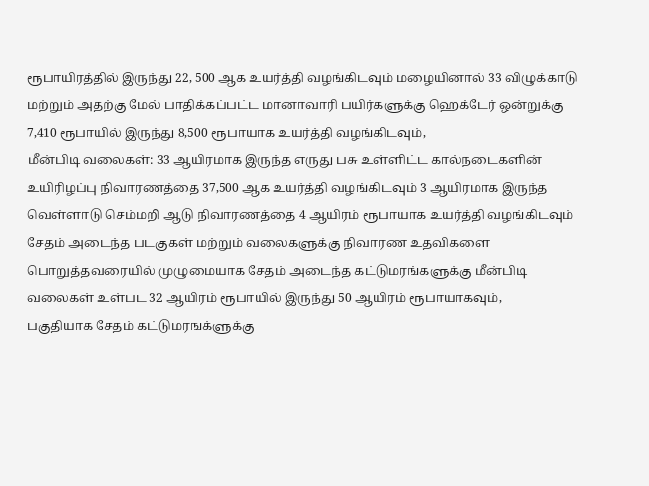ரூபாயிரத்தில் இருந்து 22, 500 ஆக உயர்த்தி வழங்கிடவும் மழையினால் 33 விழுக்காடு மற்றும் அதற்கு மேல் பாதிக்கப்பட்ட மானாவாரி பயிர்களுக்கு ஹெக்டேர் ஒன்றுக்கு 7,410 ரூபாயில் இருந்து 8,500 ரூபாயாக உயர்த்தி வழங்கிடவும்,
மீன்பிடி வலைகள்: 33 ஆயிரமாக இருந்த எருது பசு உள்ளிட்ட கால்நடைகளின் உயிரிழப்பு நிவாரணத்தை 37,500 ஆக உயர்த்தி வழங்கிடவும் 3 ஆயிரமாக இருந்த வெள்ளாடு செம்மறி ஆடு நிவாரணத்தை 4 ஆயிரம் ரூபாயாக உயர்த்தி வழங்கிடவும் சேதம் அடைந்த படகுகள் மற்றும் வலைகளுக்கு நிவாரண உதவிகளை பொறுத்தவரையில் முழுமையாக சேதம் அடைந்த கட்டுமரங்களுக்கு மீன்பிடி வலைகள் உள்பட 32 ஆயிரம் ரூபாயில் இருந்து 50 ஆயிரம் ரூபாயாகவும்,
பகுதியாக சேதம் கட்டுமரஙக்ளுக்கு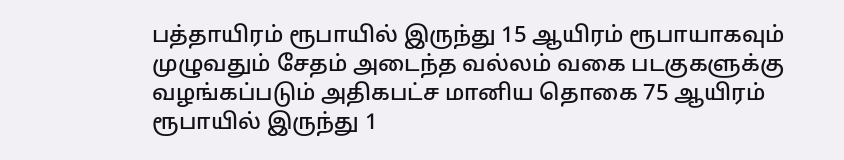பத்தாயிரம் ரூபாயில் இருந்து 15 ஆயிரம் ரூபாயாகவும் முழுவதும் சேதம் அடைந்த வல்லம் வகை படகுகளுக்கு வழங்கப்படும் அதிகபட்ச மானிய தொகை 75 ஆயிரம் ரூபாயில் இருந்து 1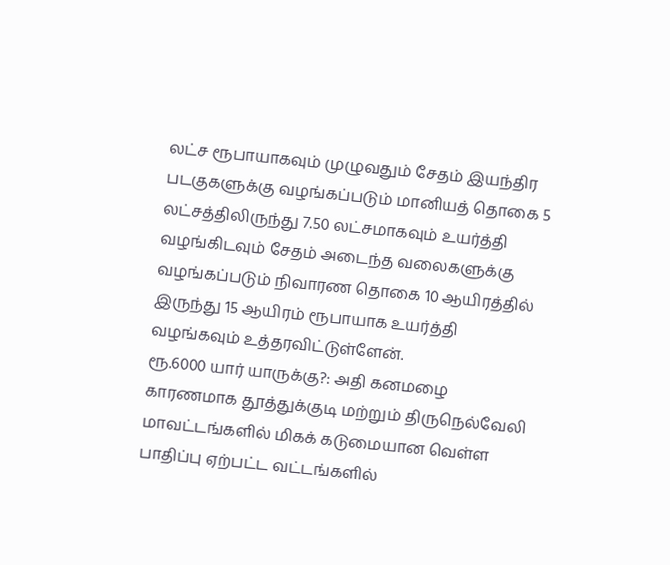லட்ச ரூபாயாகவும் முழுவதும் சேதம் இயந்திர படகுகளுக்கு வழங்கப்படும் மானியத் தொகை 5 லட்சத்திலிருந்து 7.50 லட்சமாகவும் உயர்த்தி வழங்கிடவும் சேதம் அடைந்த வலைகளுக்கு வழங்கப்படும் நிவாரண தொகை 10 ஆயிரத்தில் இருந்து 15 ஆயிரம் ரூபாயாக உயர்த்தி வழங்கவும் உத்தரவிட்டுள்ளேன்.
ரூ.6000 யார் யாருக்கு?: அதி கனமழை காரணமாக தூத்துக்குடி மற்றும் திருநெல்வேலி மாவட்டங்களில் மிகக் கடுமையான வெள்ள பாதிப்பு ஏற்பட்ட வட்டங்களில்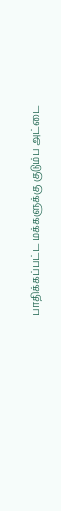பாதிக்கப்பட்ட மக்களுக்கு குடும்ப அட்டை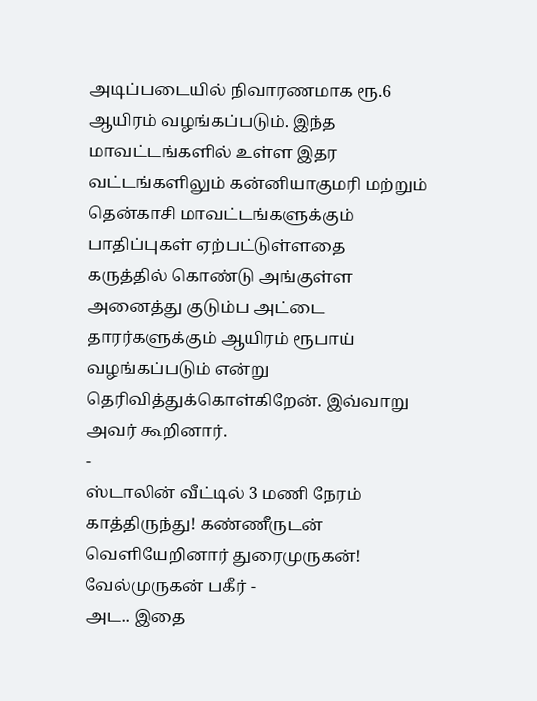அடிப்படையில் நிவாரணமாக ரூ.6 ஆயிரம் வழங்கப்படும். இந்த மாவட்டங்களில் உள்ள இதர வட்டங்களிலும் கன்னியாகுமரி மற்றும் தென்காசி மாவட்டங்களுக்கும் பாதிப்புகள் ஏற்பட்டுள்ளதை கருத்தில் கொண்டு அங்குள்ள அனைத்து குடும்ப அட்டை தாரர்களுக்கும் ஆயிரம் ரூபாய் வழங்கப்படும் என்று தெரிவித்துக்கொள்கிறேன். இவ்வாறு அவர் கூறினார்.
-
ஸ்டாலின் வீட்டில் 3 மணி நேரம் காத்திருந்து! கண்ணீருடன் வெளியேறினார் துரைமுருகன்! வேல்முருகன் பகீர் -
அட.. இதை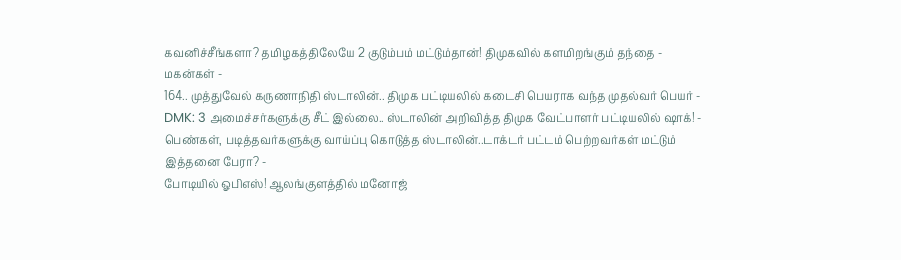கவனிச்சீங்களா? தமிழகத்திலேயே 2 குடும்பம் மட்டும்தான்! திமுகவில் களமிறங்கும் தந்தை - மகன்கள் -
164.. முத்துவேல் கருணாநிதி ஸ்டாலின்.. திமுக பட்டியலில் கடைசி பெயராக வந்த முதல்வர் பெயர் -
DMK: 3 அமைச்சர்களுக்கு சீட் இல்லை.. ஸ்டாலின் அறிவித்த திமுக வேட்பாளர் பட்டியலில் ஷாக்! -
பெண்கள், படித்தவர்களுக்கு வாய்ப்பு கொடுத்த ஸ்டாலின்..டாக்டர் பட்டம் பெற்றவர்கள் மட்டும் இத்தனை பேரா? -
போடியில் ஓபிஎஸ்! ஆலங்குளத்தில் மனோஜ்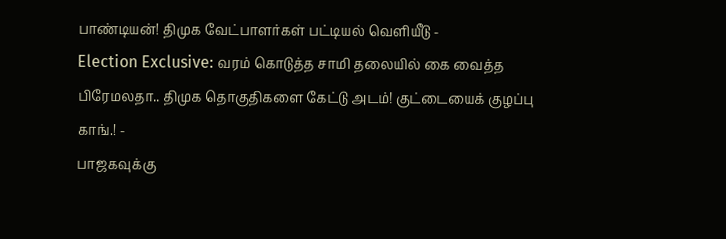பாண்டியன்! திமுக வேட்பாளர்கள் பட்டியல் வெளியீடு -
Election Exclusive: வரம் கொடுத்த சாமி தலையில் கை வைத்த பிரேமலதா.. திமுக தொகுதிகளை கேட்டு அடம்! குட்டையைக் குழப்பு காங்.! -
பாஜகவுக்கு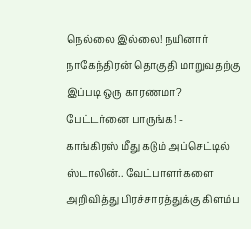நெல்லை இல்லை! நயினார் நாகேந்திரன் தொகுதி மாறுவதற்கு இப்படி ஒரு காரணமா? பேட்டர்னை பாருங்க! -
காங்கிரஸ் மீது கடும் அப்செட்டில் ஸ்டாலின்.. வேட்பாளர்களை அறிவித்து பிரச்சாரத்துக்கு கிளம்ப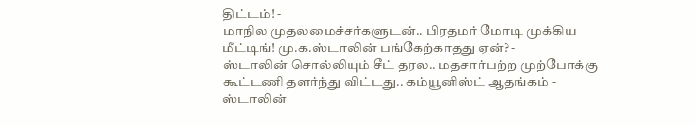திட்டம்! -
மாநில முதலமைச்சர்களுடன்.. பிரதமர் மோடி முக்கிய மீட்டிங்! மு.க.ஸ்டாலின் பங்கேற்காதது ஏன்? -
ஸ்டாலின் சொல்லியும் சீட் தரல.. மதசார்பற்ற முற்போக்கு கூட்டணி தளர்ந்து விட்டது.. கம்யூனிஸ்ட் ஆதங்கம் -
ஸ்டாலின்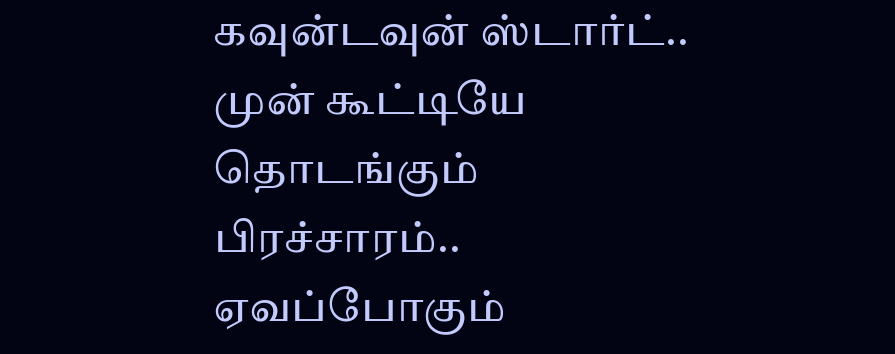கவுன்டவுன் ஸ்டார்ட்.. முன் கூட்டியே தொடங்கும் பிரச்சாரம்.. ஏவப்போகும்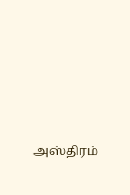அஸ்திரம்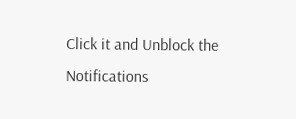Click it and Unblock the Notifications